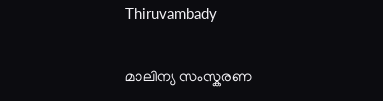Thiruvambady

മാലിന്യ സംസ്കരണ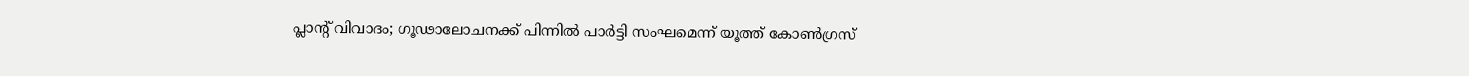പ്ലാന്റ് വിവാദം; ഗൂഢാലോചനക്ക് പിന്നിൽ പാർട്ടി സംഘമെന്ന് യൂത്ത് കോൺഗ്രസ്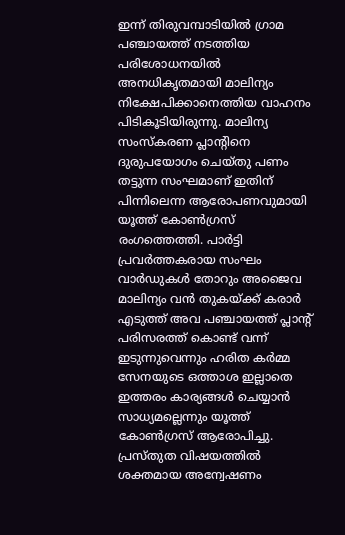ഇന്ന് തിരുവമ്പാടിയിൽ ഗ്രാമ പഞ്ചായത്ത്‌ നടത്തിയ പരിശോധനയിൽ അനധികൃതമായി മാലിന്യം നിക്ഷേപിക്കാനെത്തിയ വാഹനം പിടികൂടിയിരുന്നു. മാലിന്യ സംസ്‌കരണ പ്ലാന്റിനെ ദുരുപയോഗം ചെയ്തു പണം തട്ടുന്ന സംഘമാണ് ഇതിന് പിന്നിലെന്ന ആരോപണവുമായി യൂത്ത് കോൺഗ്രസ് രംഗത്തെത്തി. പാർട്ടി പ്രവർത്തകരായ സംഘം വാർഡുകൾ തോറും അജൈവ മാലിന്യം വൻ തുകയ്ക്ക് കരാർ എടുത്ത് അവ പഞ്ചായത്ത് പ്ലാന്റ് പരിസരത്ത് കൊണ്ട് വന്ന് ഇടുന്നുവെന്നും ഹരിത കർമ്മ സേനയുടെ ഒത്താശ ഇല്ലാതെ ഇത്തരം കാര്യങ്ങൾ ചെയ്യാൻ സാധ്യമല്ലെന്നും യൂത്ത് കോൺഗ്രസ് ആരോപിച്ചു. പ്രസ്തുത വിഷയത്തിൽ ശക്തമായ അന്വേഷണം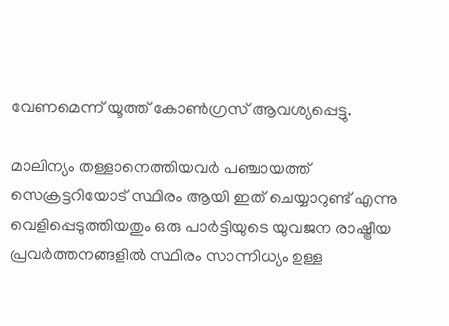വേണമെന്ന് യൂത്ത് കോൺഗ്രസ് ആവശ്യപ്പെട്ടു.

മാലിന്യം തള്ളാനെത്തിയവർ പഞ്ചായത്ത് സെക്രട്ടറിയോട് സ്ഥിരം ആയി ഇത് ചെയ്യാറുണ്ട് എന്നു വെളിപ്പെടുത്തിയതും ഒരു പാർട്ടിയുടെ യുവജന രാഷ്ട്രീയ പ്രവർത്തനങ്ങളിൽ സ്ഥിരം സാന്നിധ്യം ഉള്ള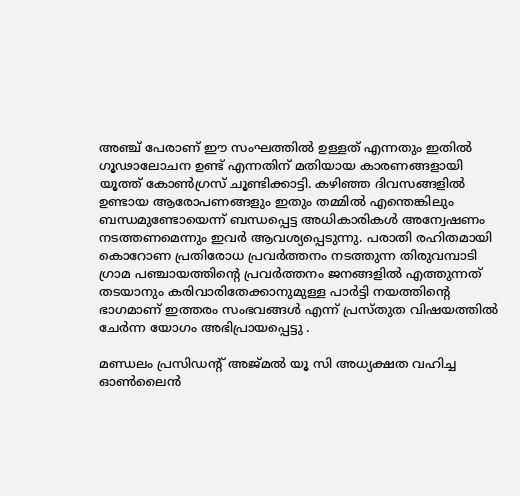അഞ്ച് പേരാണ് ഈ സംഘത്തിൽ ഉള്ളത് എന്നതും ഇതിൽ ഗൂഢാലോചന ഉണ്ട് എന്നതിന് മതിയായ കാരണങ്ങളായി യൂത്ത് കോൺഗ്രസ് ചൂണ്ടിക്കാട്ടി. കഴിഞ്ഞ ദിവസങ്ങളിൽ ഉണ്ടായ ആരോപണങ്ങളും ഇതും തമ്മിൽ എന്തെങ്കിലും ബന്ധമുണ്ടോയെന്ന് ബന്ധപ്പെട്ട അധികാരികൾ അന്വേഷണം നടത്തണമെന്നും ഇവർ ആവശ്യപ്പെടുന്നു. പരാതി രഹിതമായി കൊറോണ പ്രതിരോധ പ്രവർത്തനം നടത്തുന്ന തിരുവമ്പാടി ഗ്രാമ പഞ്ചായത്തിന്റെ പ്രവർത്തനം ജനങ്ങളിൽ എത്തുന്നത് തടയാനും കരിവാരിതേക്കാനുമുള്ള പാർട്ടി നയത്തിന്റെ ഭാഗമാണ് ഇത്തരം സംഭവങ്ങൾ എന്ന് പ്രസ്തുത വിഷയത്തിൽ ചേർന്ന യോഗം അഭിപ്രായപ്പെട്ടു .

മണ്ഡലം പ്രസിഡന്റ് അജ്മൽ യൂ സി അധ്യക്ഷത വഹിച്ച ഓൺലൈൻ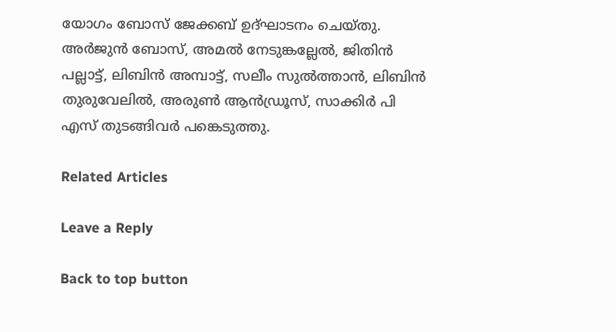യോഗം ബോസ് ജേക്കബ് ഉദ്ഘാടനം ചെയ്തു. അർജുൻ ബോസ്, അമൽ നേടുങ്കല്ലേൽ, ജിതിൻ പല്ലാട്ട്, ലിബിൻ അമ്പാട്ട്, സലീം സുൽത്താൻ, ലിബിൻ തുരുവേലിൽ, അരുൺ ആൻഡ്രൂസ്, സാക്കിർ പി എസ് തുടങ്ങിവർ പങ്കെടുത്തു.

Related Articles

Leave a Reply

Back to top button